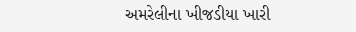અમરેલીના ખીજડીયા ખારી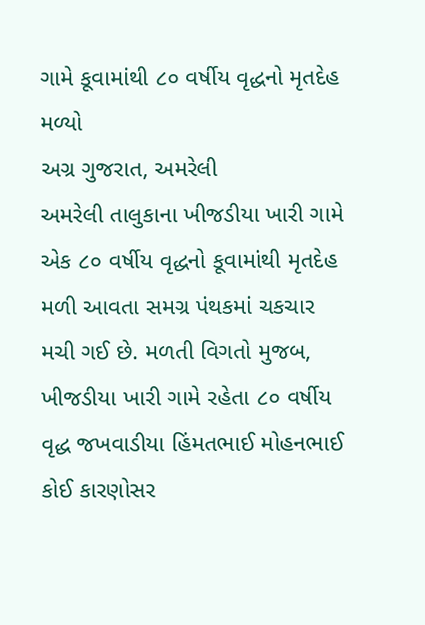ગામે કૂવામાંથી ૮૦ વર્ષીય વૃદ્ધનો મૃતદેહ મળ્યો
અગ્ર ગુજરાત, અમરેલી
અમરેલી તાલુકાના ખીજડીયા ખારી ગામે એક ૮૦ વર્ષીય વૃદ્ધનો કૂવામાંથી મૃતદેહ મળી આવતા સમગ્ર પંથકમાં ચકચાર મચી ગઈ છે. મળતી વિગતો મુજબ, ખીજડીયા ખારી ગામે રહેતા ૮૦ વર્ષીય વૃદ્ધ જખવાડીયા હિંમતભાઈ મોહનભાઈ કોઈ કારણોસર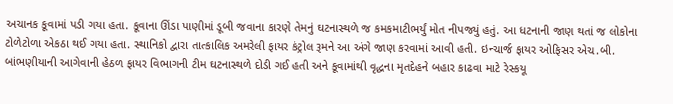અચાનક કૂવામાં પડી ગયા હતા. કૂવાના ઊંડા પાણીમાં ડૂબી જવાના કારણે તેમનું ઘટનાસ્થળે જ કમકમાટીભર્યું મોત નીપજ્યું હતું. આ ધટનાની જાણ થતાં જ લોકોના ટોળેટોળા એકઠા થઈ ગયા હતા. સ્થાનિકો દ્વારા તાત્કાલિક અમરેલી ફાયર કંટ્રોલ રૂમને આ અંગે જાણ કરવામાં આવી હતી. ઇન્ચાર્જ ફાયર ઓફિસર એચ.બી. બાંભણીયાની આગેવાની હેઠળ ફાયર વિભાગની ટીમ ઘટનાસ્થળે દોડી ગઈ હતી અને કૂવામાંથી વૃદ્ધના મૃતદેહને બહાર કાઢવા માટે રેસ્કયૂ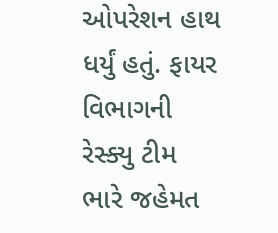ઓપરેશન હાથ ધર્યું હતું. ફાયર વિભાગની રેસ્ક્યુ ટીમ ભારે જહેમત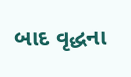બાદ વૃદ્ધના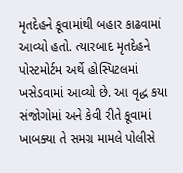મૃતદેહને કૂવામાંથી બહાર કાઢવામાં આવ્યો હતો. ત્યારબાદ મૃતદેહને પોસ્ટમોર્ટમ અર્થે હોસ્પિટલમાં ખસેડવામાં આવ્યો છે. આ વૃદ્ધ કયા સંજોગોમાં અને કેવી રીતે કૂવામાં ખાબક્યા તે સમગ્ર મામલે પોલીસે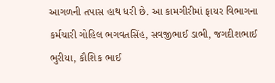આગળની તપાસ હાથ ધરી છે. આ કામગીરીમાં ફાયર વિભાગના કર્મચારી ગોહિલ ભગવતસિંહ, સવજીભાઈ ડાભી, જગદીશભાઈ ભુરીયા, કૌશિક ભાઈ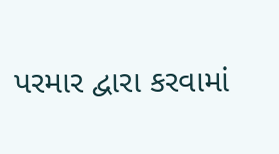પરમાર દ્વારા કરવામાં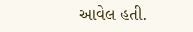આવેલ હતી.